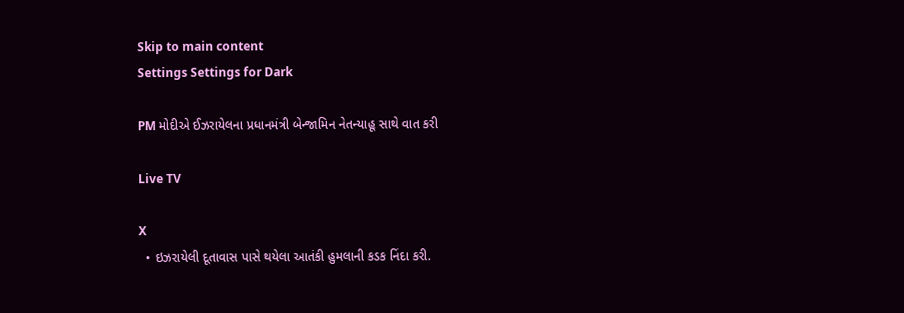Skip to main content
Settings Settings for Dark

PM મોદીએ ઈઝરાયેલના પ્રધાનમંત્રી બેન્જામિન નેતન્યાહૂ સાથે વાત કરી

Live TV

X
  • ઇઝરાયેલી દૂતાવાસ પાસે થયેલા આતંકી હુમલાની કડક નિંદા કરી.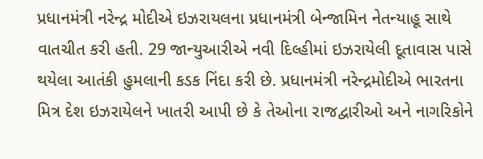પ્રધાનમંત્રી નરેન્દ્ર મોદીએ ઇઝરાયલના પ્રધાનમંત્રી બેન્જામિન નેતન્યાહૂ સાથે વાતચીત કરી હતી. 29 જાન્યુઆરીએ નવી દિલ્હીમાં ઇઝરાયેલી દૂતાવાસ પાસે થયેલા આતંકી હુમલાની કડક નિંદા કરી છે. પ્રધાનમંત્રી નરેન્દ્રમોદીએ ભારતના મિત્ર દેશ ઇઝરાયેલને ખાતરી આપી છે કે તેઓના રાજદ્વારીઓ અને નાગરિકોને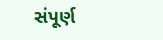સંપૂર્ણ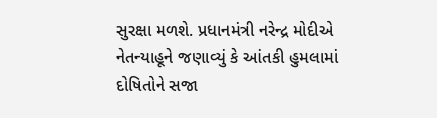સુરક્ષા મળશે. પ્રધાનમંત્રી નરેન્દ્ર મોદીએ નેતન્યાહૂને જણાવ્યું કે આંતકી હુમલામાં દોષિતોને સજા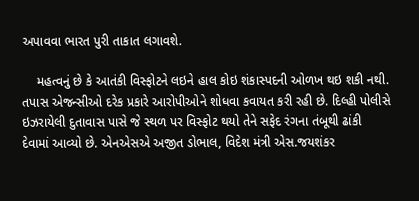અપાવવા ભારત પુરી તાકાત લગાવશે.

    મહત્વનું છે કે આતંકી વિસ્ફોટને લઇને હાલ કોઇ શંકાસ્પદની ઓળખ થઇ શકી નથી. તપાસ એજન્સીઓ દરેક પ્રકારે આરોપીઓને શોધવા કવાયત કરી રહી છે. દિલ્હી પોલીસે ઇઝરાયેલી દુતાવાસ પાસે જે સ્થળ પર વિસ્ફોટ થયો તેને સફેદ રંગના તંબૂથી ઢાંકી દેવામાં આવ્યો છે. એનએસએ અજીત ડોભાલ, વિદેશ મંત્રી એસ.જયશંકર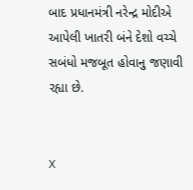બાદ પ્રધાનમંત્રી નરેન્દ્ર મોદીએ આપેલી ખાતરી બંને દેશો વચ્ચે સબંધો મજબૂત હોવાનુ જણાવી રહ્યા છે.


X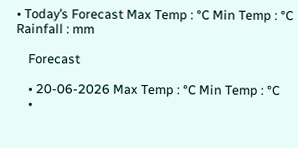• Today’s Forecast Max Temp : °C Min Temp : °C Rainfall : mm

    Forecast

    • 20-06-2026 Max Temp : °C Min Temp : °C
    •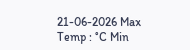21-06-2026 Max Temp : °C Min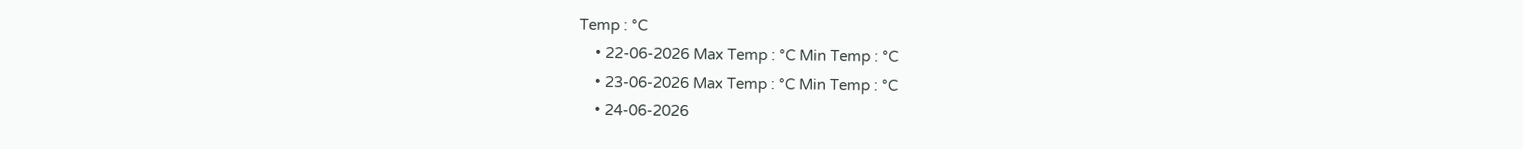Temp : °C
    • 22-06-2026 Max Temp : °C Min Temp : °C
    • 23-06-2026 Max Temp : °C Min Temp : °C
    • 24-06-2026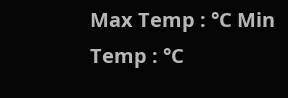Max Temp : °C Min Temp : °C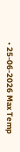• 25-06-2026 Max Temp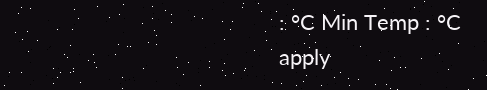: °C Min Temp : °C
apply